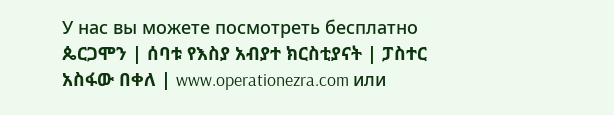У нас вы можете посмотреть бесплатно ጴርጋሞን | ሰባቱ የእስያ አብያተ ክርስቲያናት | ፓስተር አስፋው በቀለ | www.operationezra.com или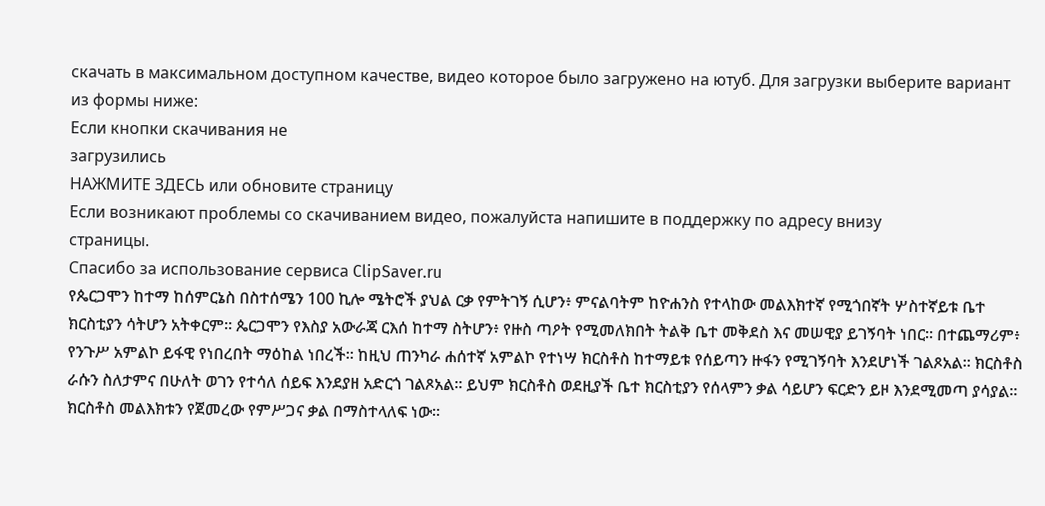скачать в максимальном доступном качестве, видео которое было загружено на ютуб. Для загрузки выберите вариант из формы ниже:
Если кнопки скачивания не
загрузились
НАЖМИТЕ ЗДЕСЬ или обновите страницу
Если возникают проблемы со скачиванием видео, пожалуйста напишите в поддержку по адресу внизу
страницы.
Спасибо за использование сервиса ClipSaver.ru
የጴርጋሞን ከተማ ከሰምርኔስ በስተሰሜን 100 ኪሎ ሜትሮች ያህል ርቃ የምትገኝ ሲሆን፥ ምናልባትም ከዮሐንስ የተላከው መልእክተኛ የሚጎበኛት ሦስተኛይቱ ቤተ ክርስቲያን ሳትሆን አትቀርም። ጴርጋሞን የእስያ አውራጃ ርእሰ ከተማ ስትሆን፥ የዙስ ጣዖት የሚመለክበት ትልቅ ቤተ መቅደስ እና መሠዊያ ይገኝባት ነበር። በተጨማሪም፥ የንጉሥ አምልኮ ይፋዊ የነበረበት ማዕከል ነበረች። ከዚህ ጠንካራ ሐሰተኛ አምልኮ የተነሣ ክርስቶስ ከተማይቱ የሰይጣን ዙፋን የሚገኝባት እንደሆነች ገልጾአል። ክርስቶስ ራሱን ስለታምና በሁለት ወገን የተሳለ ሰይፍ እንደያዘ አድርጎ ገልጾአል። ይህም ክርስቶስ ወደዚያች ቤተ ክርስቲያን የሰላምን ቃል ሳይሆን ፍርድን ይዞ እንደሚመጣ ያሳያል። ክርስቶስ መልእክቱን የጀመረው የምሥጋና ቃል በማስተላለፍ ነው።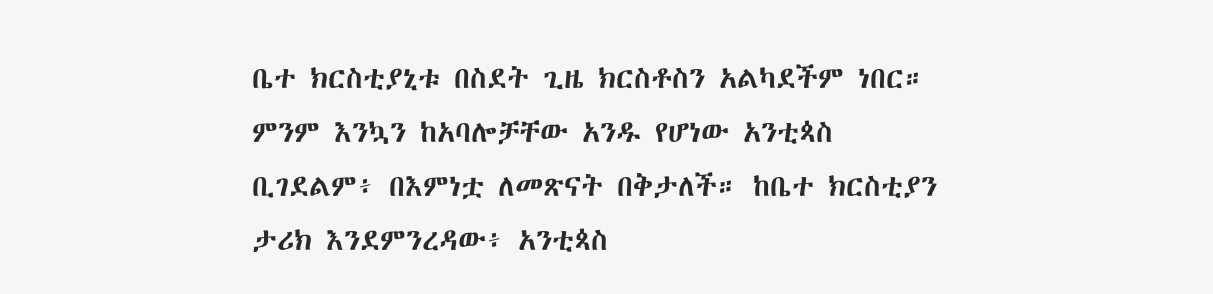ቤተ ክርስቲያኒቱ በስደት ጊዜ ክርስቶስን አልካደችም ነበር። ምንም እንኳን ከአባሎቻቸው አንዱ የሆነው አንቲጳስ ቢገደልም፥ በእምነቷ ለመጽናት በቅታለች። ከቤተ ክርስቲያን ታሪክ እንደምንረዳው፥ አንቲጳስ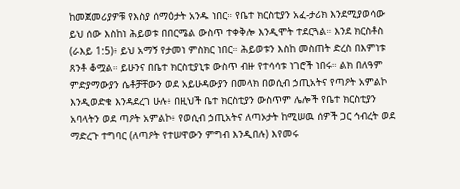ከመጀመሪያዎቹ የእስያ ሰማዕታት አንዱ ነበር። የቤተ ክርስቲያን አፈ-ታሪክ እንደሚያወሳው ይህ ሰው እስከነ ሕይወቱ በበርሜል ውስጥ ተቀቅሎ እንዲሞት ተደርጓል። እንደ ክርስቶስ (ራእይ 1:5)፥ ይህ አማኝ የታመነ ምስክር ነበር። ሕይወቱን እስከ መስጠት ድረስ በእምነቱ ጸንቶ ቆሟል። ይሁንና በቤተ ክርስቲያኒቱ ውስጥ ብዙ የተሳሳቱ ነገሮች ነበሩ። ልክ በለዓም ምድያማውያን ሴቶቻቸውን ወደ አይሁዳውያን በመላክ በወሲብ ኃጢአትና የጣዖት አምልኮ እንዲወድቁ እንዳደረገ ሁሉ፥ በዚህች ቤተ ክርስቲያን ውስጥም ሌሎች የቤተ ክርስቲያን አባላትን ወደ ጣዖት አምልኮ፥ የወሲብ ኃጢአትና ለጣኦታት ከሚሠዉ ሰዎች ጋር ኅብረት ወደ ማድረጉ ተግባር (ለጣዖት የተሠዋውን ምግብ እንዲበሉ) እየመሩ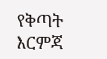የቅጣት እርምጃ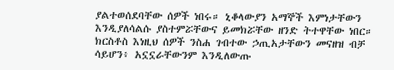ያልተወሰደባቸው ሰዎች ነበሩ። ኒቆላውያን አማኞች እምነታቸውን እንዲያለሳልሱ ያስተምሯቸውና ይመክሯቸው ዘንድ ትተዋቸው ነበር። ክርስቶስ እነዚህ ሰዎች ንስሐ ገብተው ኃጢአታቸውን መናዘዝ ብቻ ሳይሆን፥ አኗኗራቸውንም እንዲለውጡ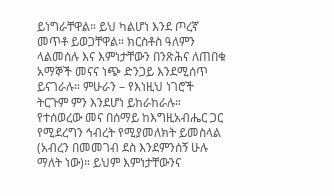ይነግራቸዋል። ይህ ካልሆነ እንደ ጦረኛ መጥቶ ይወጋቸዋል። ክርስቶስ ዓለምን ላልመሰሉ እና እምነታቸውን በንጽሕና ለጠበቁ አማኞች መናና ነጭ ድንጋይ እንደሚሰጥ ይናገራሉ። ምሁራን – የእነዚህ ነገሮች ትርጉም ምን እንደሆነ ይከራከራሉ። የተሰወረው መና በሰማይ ከእግዚአብሔር ጋር የሚደረግን ኅብረት የሚያመለክት ይመስላል (አብረን በመመገብ ደስ እንደምንሰኝ ሁሉ ማለት ነው)። ይህም እምነታቸውንና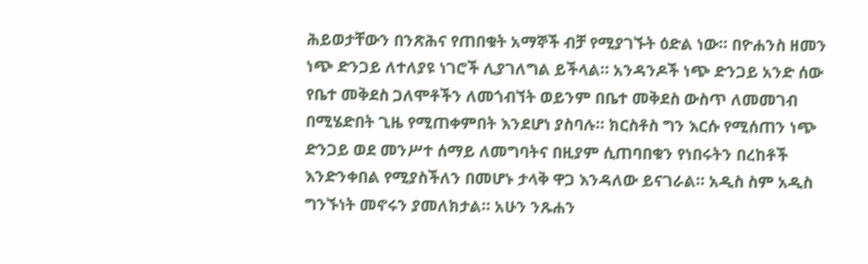ሕይወታቸውን በንጽሕና የጠበቁት አማኞች ብቻ የሚያገኙት ዕድል ነው። በዮሐንስ ዘመን ነጭ ድንጋይ ለተለያዩ ነገሮች ሊያገለግል ይችላል። አንዳንዶች ነጭ ድንጋይ አንድ ሰው የቤተ መቅደስ ጋለሞቶችን ለመጎብኘት ወይንም በቤተ መቅደስ ውስጥ ለመመገብ በሚሄድበት ጊዜ የሚጠቀምበት እንደሆነ ያስባሉ። ክርስቶስ ግን እርሱ የሚሰጠን ነጭ ድንጋይ ወደ መንሥተ ሰማይ ለመግባትና በዚያም ሲጠባበቁን የነበሩትን በረከቶች እንድንቀበል የሚያስችለን በመሆኑ ታላቅ ዋጋ እንዳለው ይናገራል። አዲስ ስም አዲስ ግንኙነት መኖሩን ያመለክታል። አሁን ንጹሐን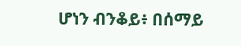ሆነን ብንቆይ፥ በሰማይ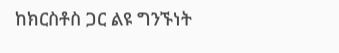ከክርስቶስ ጋር ልዩ ግንኙነት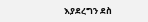እያደረግን ደስ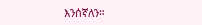እንሰኛለን።